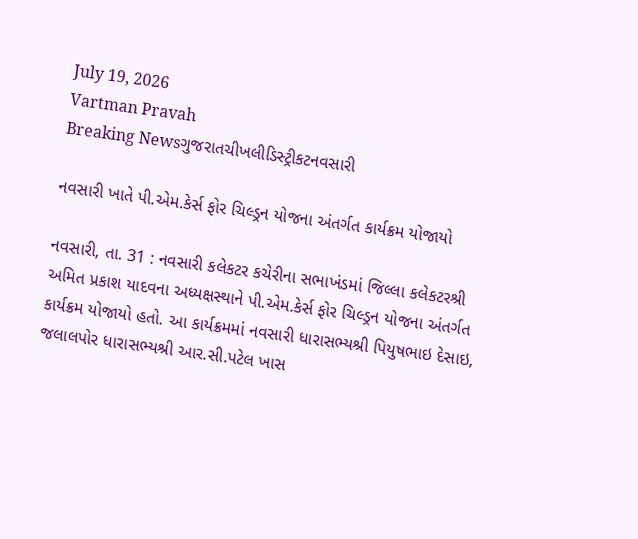July 19, 2026
Vartman Pravah
Breaking Newsગુજરાતચીખલીડિસ્ટ્રીકટનવસારી

નવસારી ખાતે પી.એમ.કેર્સ ફોર ચિલ્ડ્રન યોજના અંતર્ગત કાર્યક્રમ યોજાયો

નવસારી, તા. 31 : નવસારી કલેકટર કચેરીના સભાખંડમાં જિલ્લા કલેકટરશ્રી અમિત પ્રકાશ યાદવના અધ્યક્ષસ્થાને પી.એમ.કેર્સ ફોર ચિલ્ડ્રન યોજના અંતર્ગત કાર્યક્રમ યોજાયો હતો. આ કાર્યક્રમમાં નવસારી ધારાસભ્યશ્રી પિયુષભાઇ દેસાઇ, જલાલપોર ધારાસભ્યશ્રી આર.સી.પટેલ ખાસ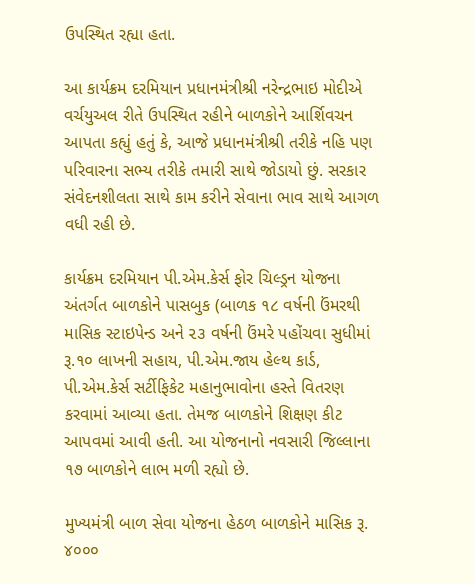ઉપસ્થિત રહ્યા હતા.

આ કાર્યક્રમ દરમિયાન પ્રધાનમંત્રીશ્રી નરેન્દ્રભાઇ મોદીએ વર્ચયુઅલ રીતે ઉપસ્થિત રહીને બાળકોને આર્શિવચન આપતા કહ્યું હતું કે, આજે પ્રધાનમંત્રીશ્રી તરીકે નહિ પણ પરિવારના સભ્ય તરીકે તમારી સાથે જોડાયો છું. સરકાર સંવેદનશીલતા સાથે કામ કરીને સેવાના ભાવ સાથે આગળ વધી રહી છે.

કાર્યક્રમ દરમિયાન પી.એમ.કેર્સ ફોર ચિલ્ડ્રન યોજના અંતર્ગત બાળકોને પાસબુક (બાળક ૧૮ વર્ષની ઉંમરથી માસિક સ્ટાઇપેન્ડ અને ૨૩ વર્ષની ઉંમરે પહોંચવા સુધીમાં રૂ.૧૦ લાખની સહાય, પી.એમ.જાય હેલ્થ કાર્ડ, પી.એમ.કેર્સ સર્ટીફિકેટ મહાનુભાવોના હસ્તે વિતરણ કરવામાં આવ્યા હતા. તેમજ બાળકોને શિક્ષણ કીટ આપવમાં આવી હતી. આ યોજનાનો નવસારી જિલ્લાના ૧૭ બાળકોને લાભ મળી રહ્યો છે.

મુખ્યમંત્રી બાળ સેવા યોજના હેઠળ બાળકોને માસિક રૂ. ૪૦૦૦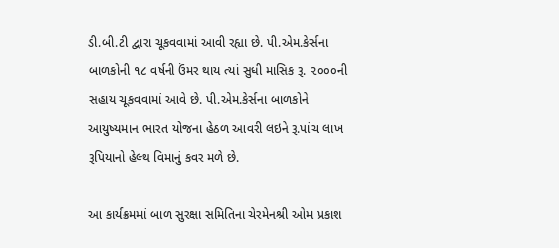ડી.બી.ટી દ્વારા ચૂકવવામાં આવી રહ્યા છે. પી.એમ.કેર્સના બાળકોની ૧૮ વર્ષની ઉંમર થાય ત્યાં સુધી માસિક રૂ. ૨૦૦૦ની સહાય ચૂકવવામાં આવે છે. પી.એમ.કેર્સના બાળકોને આયુષ્યમાન ભારત યોજના હેઠળ આવરી લઇને રૂ.પાંચ લાખ રૂપિયાનો હેલ્થ વિમાનું કવર મળે છે.

આ કાર્યક્રમમાં બાળ સુરક્ષા સમિતિના ચેરમેનશ્રી ઓમ પ્રકાશ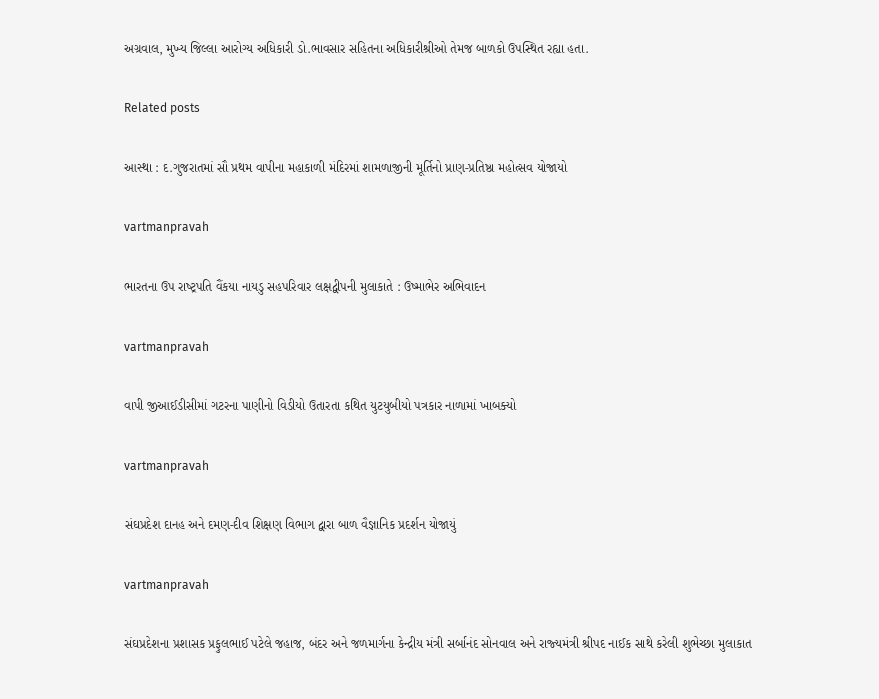અગ્રવાલ, મુખ્ય જિલ્લા આરોગ્ય અધિકારી ડો.ભાવસાર સહિતના અધિકારીશ્રીઓ તેમજ બાળકો ઉપસ્થિત રહ્યા હતા.

Related posts

આસ્‍થા : દ.ગુજરાતમાં સૌ પ્રથમ વાપીના મહાકાળી મંદિરમાં શામળાજીની મૂર્તિનો પ્રાણ-પ્રતિષ્ઠા મહોત્‍સવ યોજાયો

vartmanpravah

ભારતના ઉપ રાષ્‍ટ્રપતિ વૈંકયા નાયડુ સહપરિવાર લક્ષદ્વીપની મુલાકાતે : ઉષ્‍માભેર અભિવાદન

vartmanpravah

વાપી જીઆઈડીસીમાં ગટરના પાણીનો વિડીયો ઉતારતા કથિત યુટયુબીયો પત્રકાર નાળામાં ખાબક્‍યો

vartmanpravah

સંઘપ્રદેશ દાનહ અને દમણ-દીવ શિક્ષણ વિભાગ દ્વારા બાળ વૈજ્ઞાનિક પ્રદર્શન યોજાયું

vartmanpravah

સંઘપ્રદેશના પ્રશાસક પ્રફુલભાઈ પટેલે જહાજ, બંદર અને જળમાર્ગના કેન્‍દ્રીય મંત્રી સર્બાનંદ સોનવાલ અને રાજ્‍યમંત્રી શ્રીપદ નાઈક સાથે કરેલી શુભેચ્‍છા મુલાકાત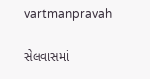vartmanpravah

સેલવાસમાં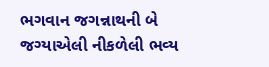ભગવાન જગન્નાથની બે જગ્‍યાએલી નીકળેલી ભવ્‍ય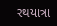રથયાત્રા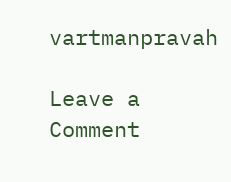vartmanpravah

Leave a Comment